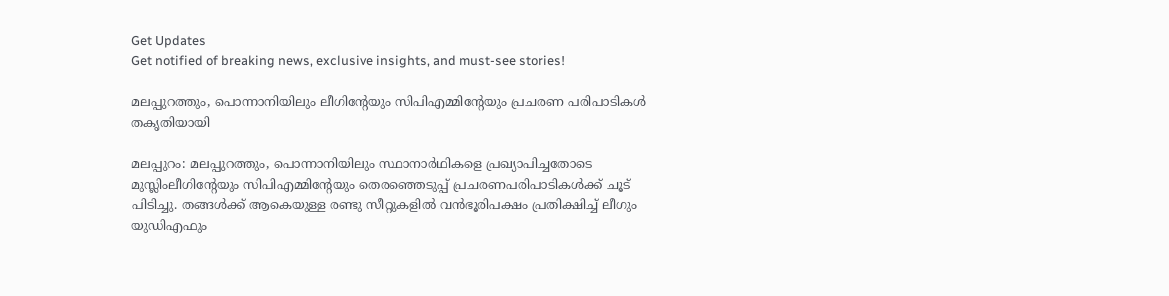Get Updates
Get notified of breaking news, exclusive insights, and must-see stories!

മലപ്പുറത്തും, പൊന്നാനിയിലും ലീഗിന്റേയും സിപിഎമ്മിന്റേയും പ്രചരണ പരിപാടികള്‍ തകൃതിയായി

മലപ്പുറം: മലപ്പുറത്തും, പൊന്നാനിയിലും സ്ഥാനാര്‍ഥികളെ പ്രഖ്യാപിച്ചതോടെ മുസ്ലിംലീഗിന്റേയും സിപിഎമ്മിന്റേയും തെരഞ്ഞെടുപ്പ് പ്രചരണപരിപാടികള്‍ക്ക് ചൂട് പിടിച്ചു. തങ്ങള്‍ക്ക് ആകെയുള്ള രണ്ടു സീറ്റുകളില്‍ വന്‍ഭൂരിപക്ഷം പ്രതിക്ഷിച്ച് ലീഗും യുഡിഎഫും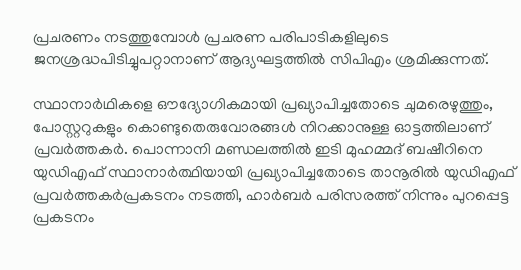പ്രചരണം നടത്തുമ്പോള്‍ പ്രചരണ പരിപാടികളിലുടെ ജനശ്രദ്ധപിടിച്ചുപറ്റാനാണ് ആദ്യഘട്ടത്തില്‍ സിപിഎം ശ്രമിക്കുന്നത്.

സ്ഥാനാര്‍ഥികളെ ഔദ്യോഗികമായി പ്രഖ്യാപിച്ചതോടെ ചുമരെഴുത്തും, പോസ്റ്ററുകളും കൊണ്ടുതെരുവോരങ്ങള്‍ നിറക്കാനുള്ള ഓട്ടത്തിലാണ് പ്രവര്‍ത്തകര്‍. പൊന്നാനി മണ്ഡലത്തില്‍ ഇടി മുഹമ്മദ് ബഷീറിനെ യുഡിഎഫ് സ്ഥാനാര്‍ത്ഥിയായി പ്രഖ്യാപിച്ചതോടെ താനൂരില്‍ യുഡിഎഫ് പ്രവര്‍ത്തകര്‍പ്രകടനം നടത്തി, ഹാര്‍ബര്‍ പരിസരത്ത് നിന്നും പുറപ്പെട്ട പ്രകടനം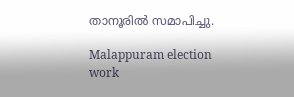താനൂരില്‍ സമാപിച്ചു.

Malappuram election work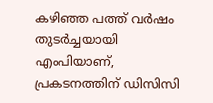കഴിഞ്ഞ പത്ത് വര്‍ഷം തുടര്‍ച്ചയായി എംപിയാണ്, പ്രകടനത്തിന് ഡിസിസി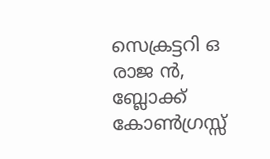സെക്രട്ടറി ഒ രാജ ന്‍, ബ്ലോക്ക് കോണ്‍ഗ്രസ്സ്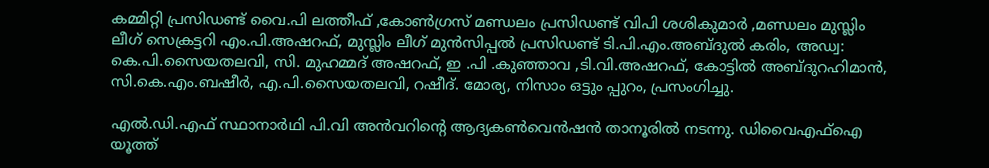കമ്മിറ്റി പ്രസിഡണ്ട് വൈ.പി ലത്തീഫ് ,കോണ്‍ഗ്രസ് മണ്ഡലം പ്രസിഡണ്ട് വിപി ശശികുമാര്‍ ,മണ്ഡലം മുസ്ലിം ലീഗ് സെക്രട്ടറി എം.പി.അഷറഫ്, മുസ്ലിം ലീഗ് മുന്‍സിപ്പല്‍ പ്രസിഡണ്ട് ടി.പി.എം.അബ്ദുല്‍ കരിം, അഡ്വ: കെ.പി.സൈയതലവി, സി. മുഹമ്മദ് അഷറഫ്, ഇ .പി .കുഞ്ഞാവ ,ടി.വി.അഷറഫ്, കോട്ടില്‍ അബ്ദുറഹിമാന്‍, സി.കെ.എം.ബഷീര്‍, എ.പി.സൈയതലവി, റഷീദ്. മോര്യ, നിസാം ഒട്ടും പ്പുറം, പ്രസംഗിച്ചു.

എല്‍.ഡി.എഫ് സ്ഥാനാര്‍ഥി പി.വി അന്‍വറിന്റെ ആദ്യകണ്‍വെന്‍ഷന്‍ താനൂരില്‍ നടന്നു. ഡിവൈഎഫ്‌ഐ യൂത്ത്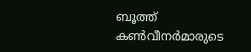ബൂത്ത് കണ്‍വീനര്‍മാരുടെ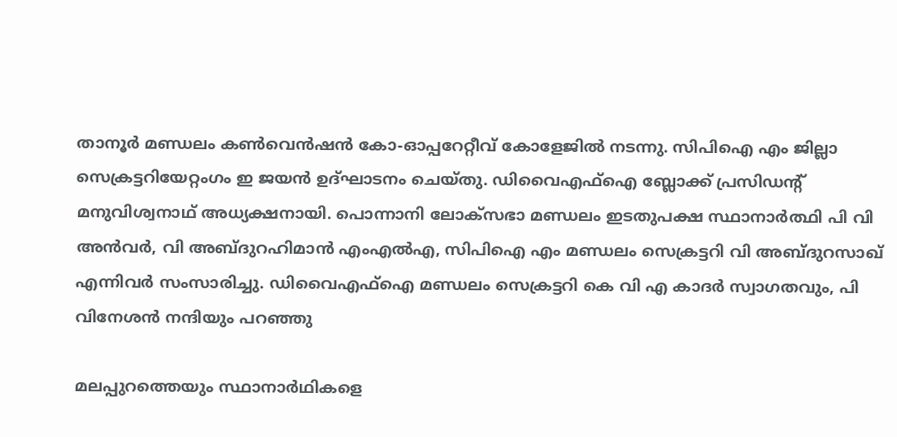താനൂര്‍ മണ്ഡലം കണ്‍വെന്‍ഷന്‍ കോ-ഓപ്പറേറ്റീവ് കോളേജില്‍ നടന്നു. സിപിഐ എം ജില്ലാ സെക്രട്ടറിയേറ്റംഗം ഇ ജയന്‍ ഉദ്ഘാടനം ചെയ്തു. ഡിവൈഎഫ്‌ഐ ബ്ലോക്ക് പ്രസിഡന്റ് മനുവിശ്വനാഥ് അധ്യക്ഷനായി. പൊന്നാനി ലോക്‌സഭാ മണ്ഡലം ഇടതുപക്ഷ സ്ഥാനാര്‍ത്ഥി പി വി അന്‍വര്‍, വി അബ്ദുറഹിമാന്‍ എംഎല്‍എ, സിപിഐ എം മണ്ഡലം സെക്രട്ടറി വി അബ്ദുറസാഖ് എന്നിവര്‍ സംസാരിച്ചു. ഡിവൈഎഫ്‌ഐ മണ്ഡലം സെക്രട്ടറി കെ വി എ കാദര്‍ സ്വാഗതവും, പി വിനേശന്‍ നന്ദിയും പറഞ്ഞു

മലപ്പുറത്തെയും സ്ഥാനാര്‍ഥികളെ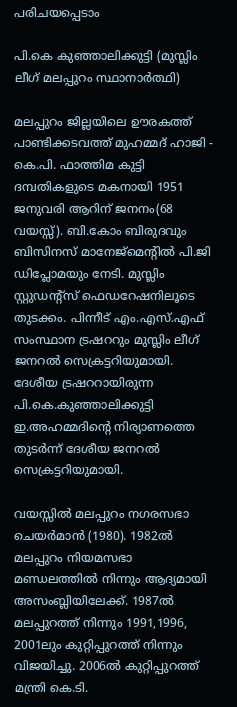പരിചയപ്പെടാം

പി.കെ കുഞ്ഞാലിക്കുട്ടി (മുസ്ലിം ലീഗ് മലപ്പുറം സ്ഥാനാര്‍ത്ഥി)

മലപ്പുറം ജില്ലയിലെ ഊരകത്ത് പാണ്ടിക്കടവത്ത് മുഹമ്മദ് ഹാജി - കെ.പി. ഫാത്തിമ കുട്ടി ദമ്പതികളുടെ മകനായി 1951 ജനുവരി ആറിന് ജനനം(68 വയസ്സ്). ബി.കോം ബിരുദവും ബിസിനസ് മാനേജ്മെന്റില്‍ പി.ജി ഡിപ്ലോമയും നേടി. മുസ്ലിം സ്റ്റുഡന്റ്സ് ഫെഡറേഷനിലൂടെ തുടക്കം. പിന്നീട് എം.എസ്.എഫ് സംസ്ഥാന ട്രഷററും മുസ്ലിം ലീഗ് ജനറല്‍ സെക്രട്ടറിയുമായി. ദേശീയ ട്രഷററായിരുന്ന പി.കെ.കുഞ്ഞാലിക്കുട്ടി ഇ.അഹമ്മദിന്റെ നിര്യാണത്തെ തുടര്‍ന്ന് ദേശീയ ജനറല്‍ സെക്രട്ടറിയുമായി.

വയസ്സില്‍ മലപ്പുറം നഗരസഭാ ചെയര്‍മാന്‍ (1980). 1982ല്‍ മലപ്പുറം നിയമസഭാ മണ്ഡലത്തില്‍ നിന്നും ആദ്യമായി അസംബ്ലിയിലേക്ക്. 1987ല്‍ മലപ്പുറത്ത് നിന്നും 1991,1996, 2001ലും കുറ്റിപ്പുറത്ത് നിന്നും വിജയിച്ചു. 2006ല്‍ കുറ്റിപ്പുറത്ത് മന്ത്രി കെ.ടി.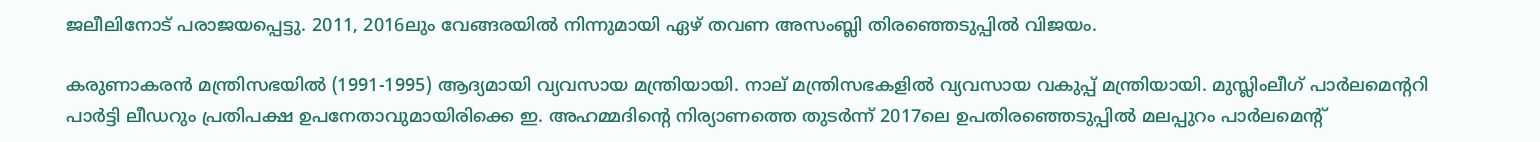ജലീലിനോട് പരാജയപ്പെട്ടു. 2011, 2016ലും വേങ്ങരയില്‍ നിന്നുമായി ഏഴ് തവണ അസംബ്ലി തിരഞ്ഞെടുപ്പില്‍ വിജയം.

കരുണാകരന്‍ മന്ത്രിസഭയില്‍ (1991-1995) ആദ്യമായി വ്യവസായ മന്ത്രിയായി. നാല് മന്ത്രിസഭകളില്‍ വ്യവസായ വകുപ്പ് മന്ത്രിയായി. മുസ്ലിംലീഗ് പാര്‍ലമെന്ററി പാര്‍ട്ടി ലീഡറും പ്രതിപക്ഷ ഉപനേതാവുമായിരിക്കെ ഇ. അഹമ്മദിന്റെ നിര്യാണത്തെ തുടര്‍ന്ന് 2017ലെ ഉപതിരഞ്ഞെടുപ്പില്‍ മലപ്പുറം പാര്‍ലമെന്റ്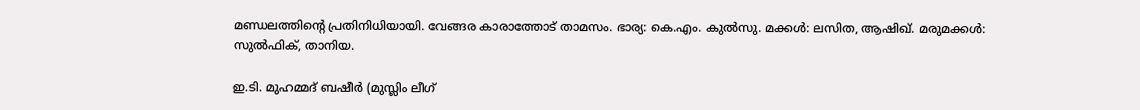മണ്ഡലത്തിന്റെ പ്രതിനിധിയായി. വേങ്ങര കാരാത്തോട് താമസം. ഭാര്യ: കെ.എം. കുല്‍സു. മക്കള്‍: ലസിത, ആഷിഖ്. മരുമക്കള്‍: സുല്‍ഫിക്, താനിയ.

ഇ.ടി. മുഹമ്മദ് ബഷീര്‍ (മുസ്ലിം ലീഗ്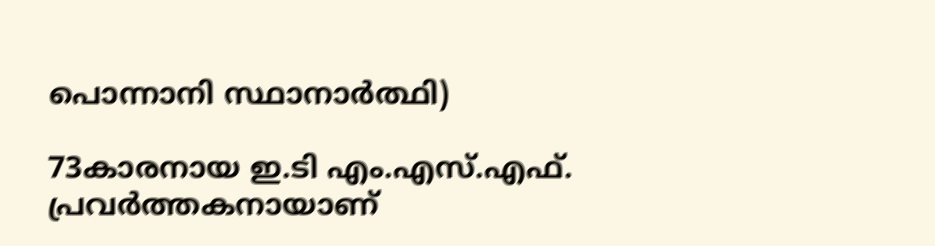പൊന്നാനി സ്ഥാനാര്‍ത്ഥി)

73കാരനായ ഇ.ടി എം.എസ്.എഫ്. പ്രവര്‍ത്തകനായാണ്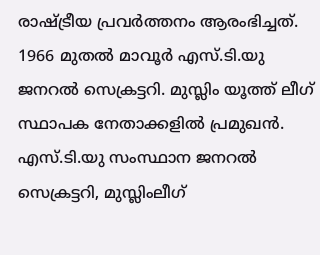രാഷ്ട്രീയ പ്രവര്‍ത്തനം ആരംഭിച്ചത്. 1966 മുതല്‍ മാവൂര്‍ എസ്.ടി.യു ജനറല്‍ സെക്രട്ടറി. മുസ്ലിം യൂത്ത് ലീഗ് സ്ഥാപക നേതാക്കളില്‍ പ്രമുഖന്‍. എസ്.ടി.യു സംസ്ഥാന ജനറല്‍ സെക്രട്ടറി, മുസ്ലിംലീഗ്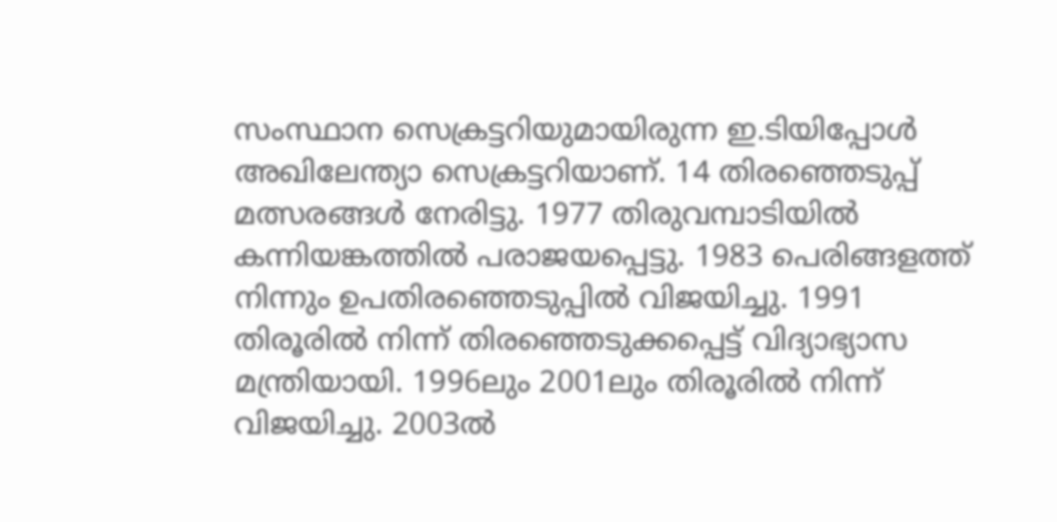സംസ്ഥാന സെക്രട്ടറിയുമായിരുന്ന ഇ.ടിയിപ്പോള്‍ അഖിലേന്ത്യാ സെക്രട്ടറിയാണ്. 14 തിരഞ്ഞെടുപ്പ് മത്സരങ്ങള്‍ നേരിട്ടു. 1977 തിരുവമ്പാടിയില്‍ കന്നിയങ്കത്തില്‍ പരാജയപ്പെട്ടു. 1983 പെരിങ്ങളത്ത് നിന്നും ഉപതിരഞ്ഞെടുപ്പില്‍ വിജയിച്ചു. 1991 തിരൂരില്‍ നിന്ന് തിരഞ്ഞെടുക്കപ്പെട്ട് വിദ്യാഭ്യാസ മന്ത്രിയായി. 1996ലും 2001ലും തിരൂരില്‍ നിന്ന് വിജയിച്ചു. 2003ല്‍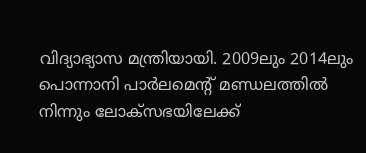വിദ്യാഭ്യാസ മന്ത്രിയായി. 2009ലും 2014ലും പൊന്നാനി പാര്‍ലമെന്റ് മണ്ഡലത്തില്‍ നിന്നും ലോക്സഭയിലേക്ക്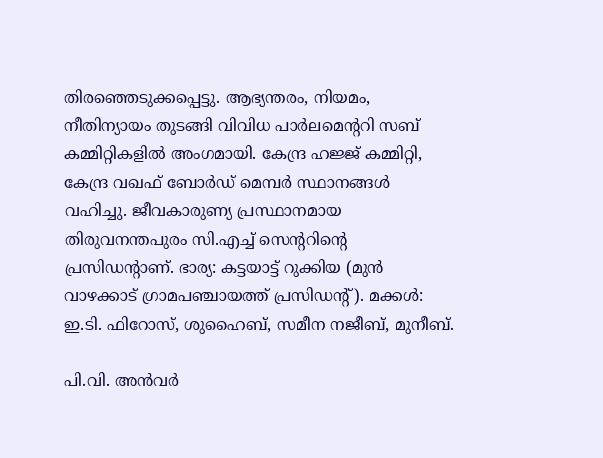തിരഞ്ഞെടുക്കപ്പെട്ടു. ആഭ്യന്തരം, നിയമം, നീതിന്യായം തുടങ്ങി വിവിധ പാര്‍ലമെന്ററി സബ് കമ്മിറ്റികളില്‍ അംഗമായി. കേന്ദ്ര ഹജ്ജ് കമ്മിറ്റി, കേന്ദ്ര വഖഫ് ബോര്‍ഡ് മെമ്പര്‍ സ്ഥാനങ്ങള്‍ വഹിച്ചു. ജീവകാരുണ്യ പ്രസ്ഥാനമായ തിരുവനന്തപുരം സി.എച്ച് സെന്ററിന്റെ പ്രസിഡന്റാണ്. ഭാര്യ: കട്ടയാട്ട് റുക്കിയ (മുന്‍ വാഴക്കാട് ഗ്രാമപഞ്ചായത്ത് പ്രസിഡന്റ്). മക്കള്‍: ഇ.ടി. ഫിറോസ്, ശുഹൈബ്, സമീന നജീബ്, മുനീബ്.

പി.വി. അന്‍വര്‍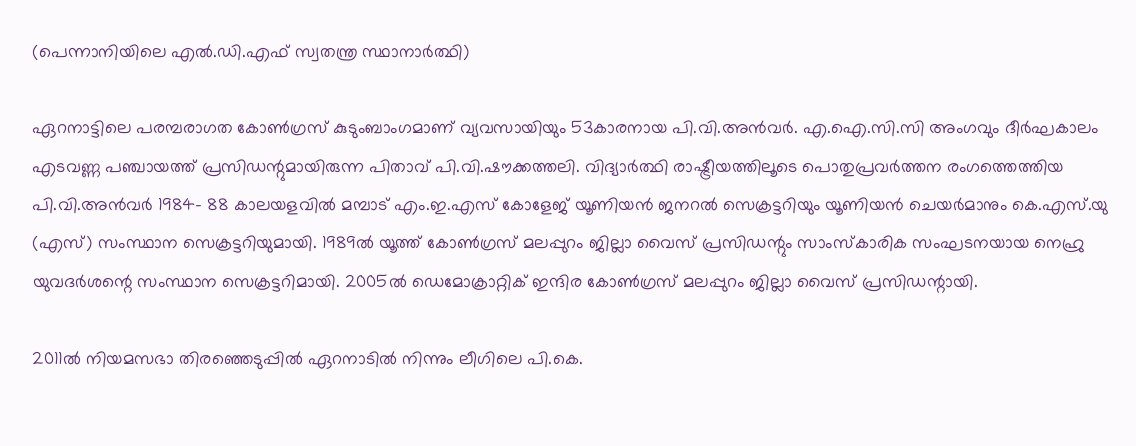(പെന്നാനിയിലെ എല്‍.ഡി.എഫ് സ്വതന്ത്ര സ്ഥാനാര്‍ത്ഥി)

ഏറനാട്ടിലെ പരമ്പരാഗത കോണ്‍ഗ്രസ് കുടുംബാംഗമാണ് വ്യവസായിയും 53കാരനായ പി.വി.അന്‍വര്‍. എ.ഐ.സി.സി അംഗവും ദീര്‍ഘകാലം എടവണ്ണ പഞ്ചായത്ത് പ്രസിഡന്റുമായിരുന്ന പിതാവ് പി.വി.ഷൗക്കത്തലി. വിദ്യാര്‍ത്ഥി രാഷ്ട്രീയത്തിലൂടെ പൊതുപ്രവര്‍ത്തന രംഗത്തെത്തിയ പി.വി.അന്‍വര്‍ 1984- 88 കാലയളവില്‍ മമ്പാട് എം.ഇ.എസ് കോളേജ് യൂണിയന്‍ ജനറല്‍ സെക്രട്ടറിയും യൂണിയന്‍ ചെയര്‍മാനും കെ.എസ്.യു (എസ്) സംസ്ഥാന സെക്രട്ടറിയുമായി. 1989ല്‍ യൂത്ത് കോണ്‍ഗ്രസ് മലപ്പുറം ജില്ലാ വൈസ് പ്രസിഡന്റും സാംസ്‌കാരിക സംഘടനയായ നെഹ്രു യുവദര്‍ശന്റെ സംസ്ഥാന സെക്രട്ടറിമായി. 2005ല്‍ ഡെമോക്രാറ്റിക് ഇന്ദിര കോണ്‍ഗ്രസ് മലപ്പുറം ജില്ലാ വൈസ് പ്രസിഡന്റായി.

2011ല്‍ നിയമസഭാ തിരഞ്ഞെടുപ്പില്‍ ഏറനാടില്‍ നിന്നും ലീഗിലെ പി.കെ.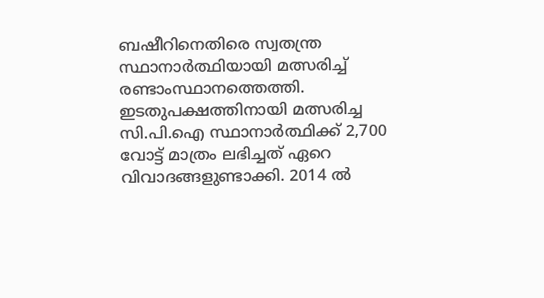ബഷീറിനെതിരെ സ്വതന്ത്ര സ്ഥാനാര്‍ത്ഥിയായി മത്സരിച്ച് രണ്ടാംസ്ഥാനത്തെത്തി. ഇടതുപക്ഷത്തിനായി മത്സരിച്ച സി.പി.ഐ സ്ഥാനാര്‍ത്ഥിക്ക് 2,700 വോട്ട് മാത്രം ലഭിച്ചത് ഏറെ വിവാദങ്ങളുണ്ടാക്കി. 2014 ല്‍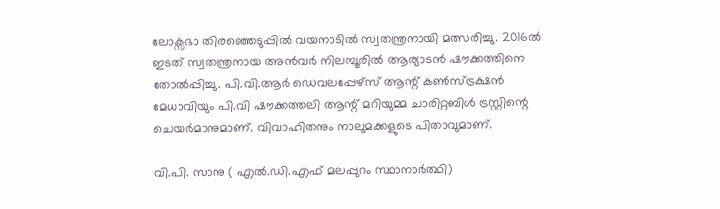ലോക്സഭാ തിരഞ്ഞെടുപ്പില്‍ വയനാടില്‍ സ്വതന്ത്രനായി മത്സരിച്ചു. 2016ല്‍ ഇടത് സ്വതന്ത്രനായ അന്‍വര്‍ നിലമ്പൂരില്‍ ആര്യാടന്‍ ഷൗക്കത്തിനെ തോല്‍പ്പിച്ചു. പി.വി.ആര്‍ ഡെവലപ്പേഴ്‌സ് ആന്റ് കണ്‍സ്ട്രക്ഷന്‍ മേധാവിയും പി.വി ഷൗക്കത്തലി ആന്റ് മറിയുമ്മ ചാരിറ്റബിള്‍ ട്രസ്റ്റിന്റെ ചെയര്‍മാനുമാണ്. വിവാഹിതനും നാലുമക്കളുടെ പിതാവുമാണ്.

വി.പി. സാനു ( എല്‍.ഡി.എഫ് മലപ്പുറം സ്ഥാനാര്‍ത്ഥി)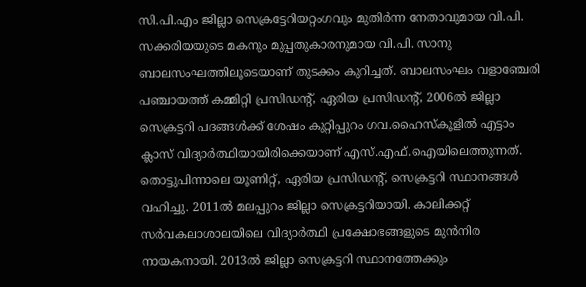സി.പി.എം ജില്ലാ സെക്രട്ടേറിയറ്റംഗവും മുതിര്‍ന്ന നേതാവുമായ വി.പി. സക്കരിയയുടെ മകനും മുപ്പതുകാരനുമായ വി.പി. സാനു ബാലസംഘത്തിലൂടെയാണ് തുടക്കം കുറിച്ചത്. ബാലസംഘം വളാഞ്ചേരി പഞ്ചായത്ത് കമ്മിറ്റി പ്രസിഡന്റ്, ഏരിയ പ്രസിഡന്റ്, 2006ല്‍ ജില്ലാ സെക്രട്ടറി പദങ്ങള്‍ക്ക് ശേഷം കുറ്റിപ്പുറം ഗവ.ഹൈസ്‌കൂളില്‍ എട്ടാം ക്ലാസ് വിദ്യാര്‍ത്ഥിയായിരിക്കെയാണ് എസ്.എഫ്.ഐയിലെത്തുന്നത്. തൊട്ടുപിന്നാലെ യൂണിറ്റ്, ഏരിയ പ്രസിഡന്റ്, സെക്രട്ടറി സ്ഥാനങ്ങള്‍ വഹിച്ചു. 2011ല്‍ മലപ്പുറം ജില്ലാ സെക്രട്ടറിയായി. കാലിക്കറ്റ് സര്‍വകലാശാലയിലെ വിദ്യാര്‍ത്ഥി പ്രക്ഷോഭങ്ങളുടെ മുന്‍നിര നായകനായി. 2013ല്‍ ജില്ലാ സെക്രട്ടറി സ്ഥാനത്തേക്കും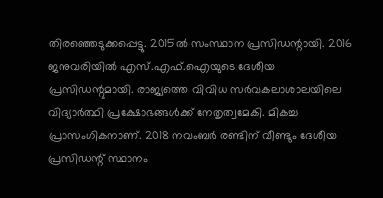തിരഞ്ഞെടുക്കപ്പെട്ടു. 2015ല്‍ സംസ്ഥാന പ്രസിഡന്റായി. 2016 ജനുവരിയില്‍ എസ്.എഫ്.ഐയുടെ ദേശീയ പ്രസിഡന്റുമായി. രാജ്യത്തെ വിവിധ സര്‍വകലാശാലയിലെ വിദ്യാര്‍ത്ഥി പ്രക്ഷോഭങ്ങള്‍ക്ക് നേതൃത്വമേകി. മികച്ച പ്രാസംഗികനാണ്. 2018 നവംബര്‍ രണ്ടിന് വീണ്ടും ദേശീയ പ്രസിഡന്റ് സ്ഥാനം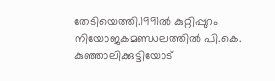തേടിയെത്തി.1991ല്‍ കുറ്റിപ്പുറം നിയോജകമണ്ഡലത്തില്‍ പി.കെ. കുഞ്ഞാലിക്കുട്ടിയോട്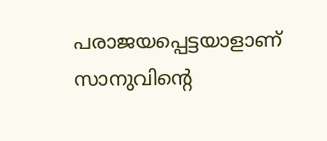പരാജയപ്പെട്ടയാളാണ് സാനുവിന്റെ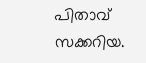പിതാവ് സക്കറിയ.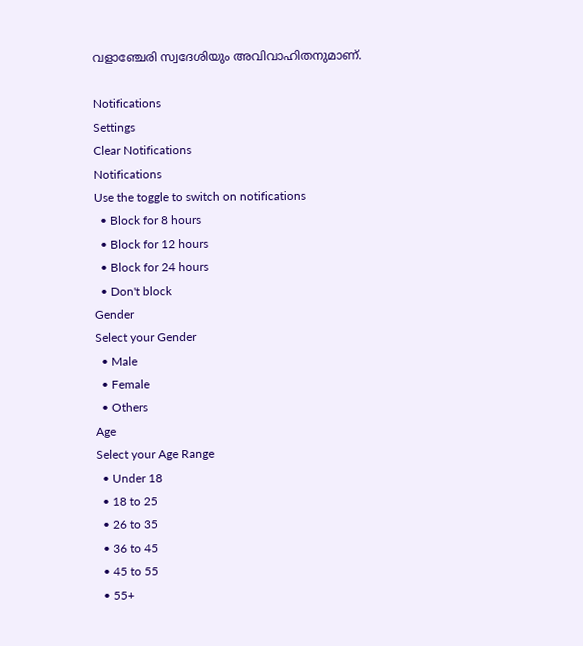വളാഞ്ചേരി സ്വദേശിയും അവിവാഹിതനുമാണ്.

Notifications
Settings
Clear Notifications
Notifications
Use the toggle to switch on notifications
  • Block for 8 hours
  • Block for 12 hours
  • Block for 24 hours
  • Don't block
Gender
Select your Gender
  • Male
  • Female
  • Others
Age
Select your Age Range
  • Under 18
  • 18 to 25
  • 26 to 35
  • 36 to 45
  • 45 to 55
  • 55+